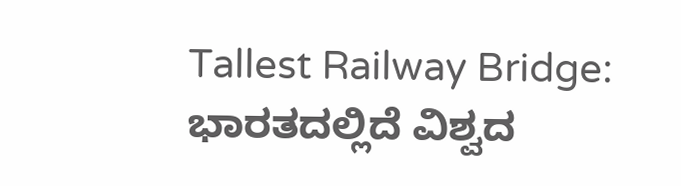Tallest Railway Bridge: ಭಾರತದಲ್ಲಿದೆ ವಿಶ್ವದ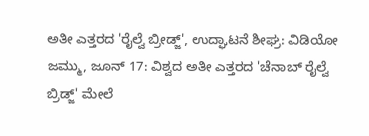ಅತೀ ಎತ್ತರದ 'ರೈಲ್ವೆ ಬ್ರೀಡ್ಜ್', ಉದ್ಘಾಟನೆ ಶೀಘ್ರ: ವಿಡಿಯೋ
ಜಮ್ಮು, ಜೂನ್ 17: ವಿಶ್ವದ ಅತೀ ಎತ್ತರದ 'ಚೆನಾಬ್ ರೈಲ್ವೆ ಬ್ರಿಡ್ಜ್' ಮೇಲೆ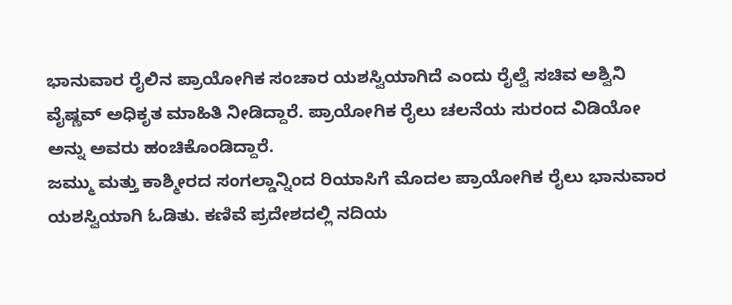ಭಾನುವಾರ ರೈಲಿನ ಪ್ರಾಯೋಗಿಕ ಸಂಚಾರ ಯಶಸ್ವಿಯಾಗಿದೆ ಎಂದು ರೈಲ್ವೆ ಸಚಿವ ಅಶ್ವಿನಿ ವೈಷ್ಣವ್ ಅಧಿಕೃತ ಮಾಹಿತಿ ನೀಡಿದ್ದಾರೆ. ಪ್ರಾಯೋಗಿಕ ರೈಲು ಚಲನೆಯ ಸುರಂದ ವಿಡಿಯೋ ಅನ್ನು ಅವರು ಹಂಚಿಕೊಂಡಿದ್ದಾರೆ.
ಜಮ್ಮು ಮತ್ತು ಕಾಶ್ಮೀರದ ಸಂಗಲ್ಡಾನ್ನಿಂದ ರಿಯಾಸಿಗೆ ಮೊದಲ ಪ್ರಾಯೋಗಿಕ ರೈಲು ಭಾನುವಾರ ಯಶಸ್ವಿಯಾಗಿ ಓಡಿತು. ಕಣಿವೆ ಪ್ರದೇಶದಲ್ಲಿ ನದಿಯ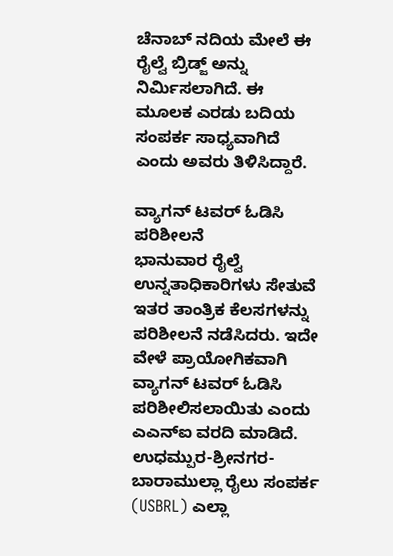ಚೆನಾಬ್ ನದಿಯ ಮೇಲೆ ಈ ರೈಲ್ವೆ ಬ್ರಿಡ್ಜ್ ಅನ್ನು ನಿರ್ಮಿಸಲಾಗಿದೆ. ಈ ಮೂಲಕ ಎರಡು ಬದಿಯ ಸಂಪರ್ಕ ಸಾಧ್ಯವಾಗಿದೆ ಎಂದು ಅವರು ತಿಳಿಸಿದ್ದಾರೆ.

ವ್ಯಾಗನ್ ಟವರ್ ಓಡಿಸಿ ಪರಿಶೀಲನೆ
ಭಾನುವಾರ ರೈಲ್ವೆ ಉನ್ನತಾಧಿಕಾರಿಗಳು ಸೇತುವೆ ಇತರ ತಾಂತ್ರಿಕ ಕೆಲಸಗಳನ್ನು ಪರಿಶೀಲನೆ ನಡೆಸಿದರು. ಇದೇ ವೇಳೆ ಪ್ರಾಯೋಗಿಕವಾಗಿ ವ್ಯಾಗನ್ ಟವರ್ ಓಡಿಸಿ ಪರಿಶೀಲಿಸಲಾಯಿತು ಎಂದು ಎಎನ್ಐ ವರದಿ ಮಾಡಿದೆ.
ಉಧಮ್ಪುರ-ಶ್ರೀನಗರ-ಬಾರಾಮುಲ್ಲಾ ರೈಲು ಸಂಪರ್ಕ (USBRL) ಎಲ್ಲಾ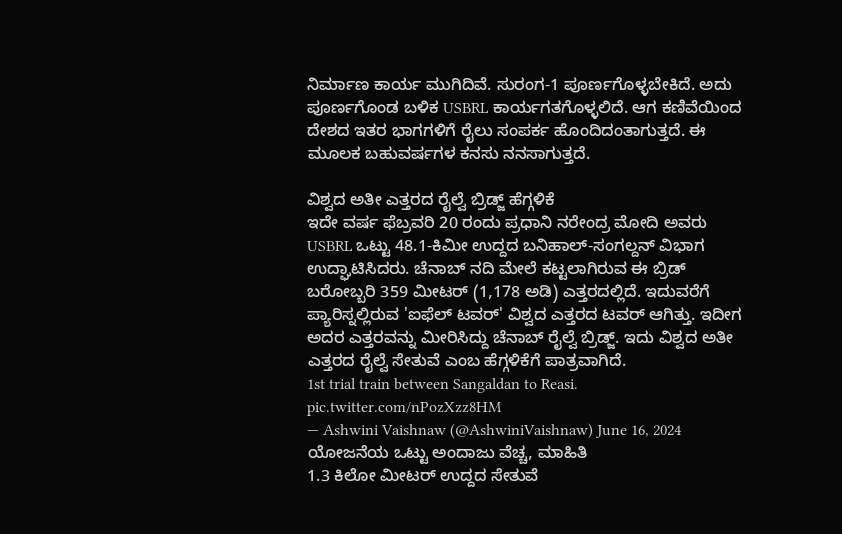ನಿರ್ಮಾಣ ಕಾರ್ಯ ಮುಗಿದಿವೆ. ಸುರಂಗ-1 ಪೂರ್ಣಗೊಳ್ಳಬೇಕಿದೆ. ಅದು ಪೂರ್ಣಗೊಂಡ ಬಳಿಕ USBRL ಕಾರ್ಯಗತಗೊಳ್ಳಲಿದೆ. ಆಗ ಕಣಿವೆಯಿಂದ ದೇಶದ ಇತರ ಭಾಗಗಳಿಗೆ ರೈಲು ಸಂಪರ್ಕ ಹೊಂದಿದಂತಾಗುತ್ತದೆ. ಈ ಮೂಲಕ ಬಹುವರ್ಷಗಳ ಕನಸು ನನಸಾಗುತ್ತದೆ.

ವಿಶ್ವದ ಅತೀ ಎತ್ತರದ ರೈಲ್ವೆ ಬ್ರಿಡ್ಜ್ ಹೆಗ್ಗಳಿಕೆ
ಇದೇ ವರ್ಷ ಫೆಬ್ರವರಿ 20 ರಂದು ಪ್ರಧಾನಿ ನರೇಂದ್ರ ಮೋದಿ ಅವರು USBRL ಒಟ್ಟು 48.1-ಕಿಮೀ ಉದ್ದದ ಬನಿಹಾಲ್-ಸಂಗಲ್ದನ್ ವಿಭಾಗ ಉದ್ಘಾಟಿಸಿದರು. ಚೆನಾಬ್ ನದಿ ಮೇಲೆ ಕಟ್ಟಲಾಗಿರುವ ಈ ಬ್ರಿಡ್ ಬರೋಬ್ಬರಿ 359 ಮೀಟರ್ (1,178 ಅಡಿ) ಎತ್ತರದಲ್ಲಿದೆ. ಇದುವರೆಗೆ ಪ್ಯಾರಿಸ್ನಲ್ಲಿರುವ 'ಐಫೆಲ್ ಟವರ್' ವಿಶ್ವದ ಎತ್ತರದ ಟವರ್ ಆಗಿತ್ತು. ಇದೀಗ ಅದರ ಎತ್ತರವನ್ನು ಮೀರಿಸಿದ್ದು ಚೆನಾಬ್ ರೈಲ್ವೆ ಬ್ರಿಡ್ಜ್. ಇದು ವಿಶ್ವದ ಅತೀ ಎತ್ತರದ ರೈಲ್ವೆ ಸೇತುವೆ ಎಂಬ ಹೆಗ್ಗಳಿಕೆಗೆ ಪಾತ್ರವಾಗಿದೆ.
1st trial train between Sangaldan to Reasi. pic.twitter.com/nPozXzz8HM
— Ashwini Vaishnaw (@AshwiniVaishnaw) June 16, 2024
ಯೋಜನೆಯ ಒಟ್ಟು ಅಂದಾಜು ವೆಚ್ಚ, ಮಾಹಿತಿ
1.3 ಕಿಲೋ ಮೀಟರ್ ಉದ್ದದ ಸೇತುವೆ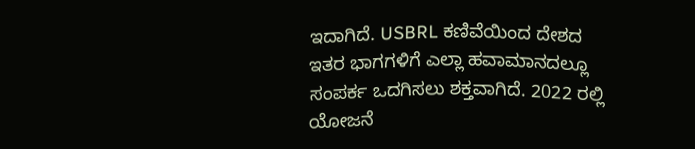ಇದಾಗಿದೆ. USBRL ಕಣಿವೆಯಿಂದ ದೇಶದ ಇತರ ಭಾಗಗಳಿಗೆ ಎಲ್ಲಾ ಹವಾಮಾನದಲ್ಲೂ ಸಂಪರ್ಕ ಒದಗಿಸಲು ಶಕ್ತವಾಗಿದೆ. 2022 ರಲ್ಲಿ ಯೋಜನೆ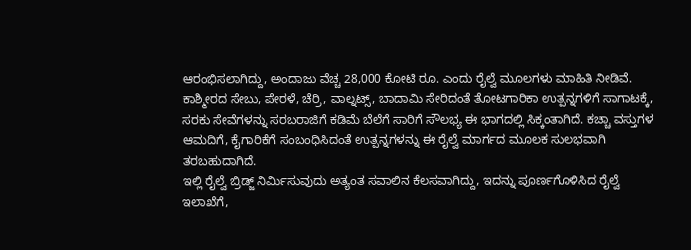ಆರಂಭಿಸಲಾಗಿದ್ದು, ಅಂದಾಜು ವೆಚ್ಚ 28,000 ಕೋಟಿ ರೂ. ಎಂದು ರೈಲ್ವೆ ಮೂಲಗಳು ಮಾಹಿತಿ ನೀಡಿವೆ.
ಕಾಶ್ಮೀರದ ಸೇಬು, ಪೇರಳೆ, ಚೆರ್ರಿ, ವಾಲ್ನಟ್ಸ್, ಬಾದಾಮಿ ಸೇರಿದಂತೆ ತೋಟಗಾರಿಕಾ ಉತ್ಪನ್ನಗಳಿಗೆ ಸಾಗಾಟಕ್ಕೆ, ಸರಕು ಸೇವೆಗಳನ್ನು ಸರಬರಾಜಿಗೆ ಕಡಿಮೆ ಬೆಲೆಗೆ ಸಾರಿಗೆ ಸೌಲಭ್ಯ ಈ ಭಾಗದಲ್ಲಿ ಸಿಕ್ಕಂತಾಗಿದೆ. ಕಚ್ಚಾ ವಸ್ತುಗಳ ಆಮದಿಗೆ, ಕೈಗಾರಿಕೆಗೆ ಸಂಬಂಧಿಸಿದಂತೆ ಉತ್ಪನ್ನಗಳನ್ನು ಈ ರೈಲ್ವೆ ಮಾರ್ಗದ ಮೂಲಕ ಸುಲಭವಾಗಿ ತರಬಹುದಾಗಿದೆ.
ಇಲ್ಲಿ ರೈಲ್ವೆ ಬ್ರಿಡ್ಜ್ ನಿರ್ಮಿಸುವುದು ಅತ್ಯಂತ ಸವಾಲಿನ ಕೆಲಸವಾಗಿದ್ದು, ಇದನ್ನು ಪೂರ್ಣಗೊಳಿಸಿದ ರೈಲ್ವೆ ಇಲಾಖೆಗೆ,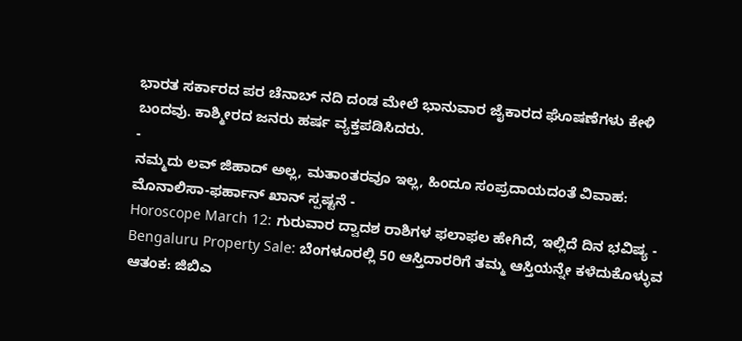ಭಾರತ ಸರ್ಕಾರದ ಪರ ಚೆನಾಬ್ ನದಿ ದಂಡ ಮೇಲೆ ಭಾನುವಾರ ಜೈಕಾರದ ಘೊಷಣೆಗಳು ಕೇಳಿ ಬಂದವು. ಕಾಶ್ಮೀರದ ಜನರು ಹರ್ಷ ವ್ಯಕ್ತಪಡಿಸಿದರು.
-
ನಮ್ಮದು ಲವ್ ಜಿಹಾದ್ ಅಲ್ಲ, ಮತಾಂತರವೂ ಇಲ್ಲ, ಹಿಂದೂ ಸಂಪ್ರದಾಯದಂತೆ ವಿವಾಹ: ಮೊನಾಲಿಸಾ-ಫರ್ಹಾನ್ ಖಾನ್ ಸ್ಪಷ್ಟನೆ -
Horoscope March 12: ಗುರುವಾರ ದ್ವಾದಶ ರಾಶಿಗಳ ಫಲಾಫಲ ಹೇಗಿದೆ, ಇಲ್ಲಿದೆ ದಿನ ಭವಿಷ್ಯ -
Bengaluru Property Sale: ಬೆಂಗಳೂರಲ್ಲಿ 50 ಆಸ್ತಿದಾರರಿಗೆ ತಮ್ಮ ಆಸ್ತಿಯನ್ನೇ ಕಳೆದುಕೊಳ್ಳುವ ಆತಂಕ: ಜಿಬಿಎ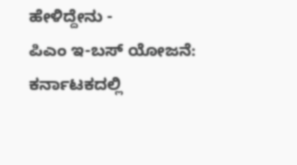ಹೇಳಿದ್ದೇನು -
ಪಿಎಂ ಇ-ಬಸ್ ಯೋಜನೆ: ಕರ್ನಾಟಕದಲ್ಲಿ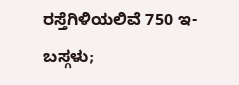ರಸ್ತೆಗಿಳಿಯಲಿವೆ 750 ಇ-ಬಸ್ಗಳು;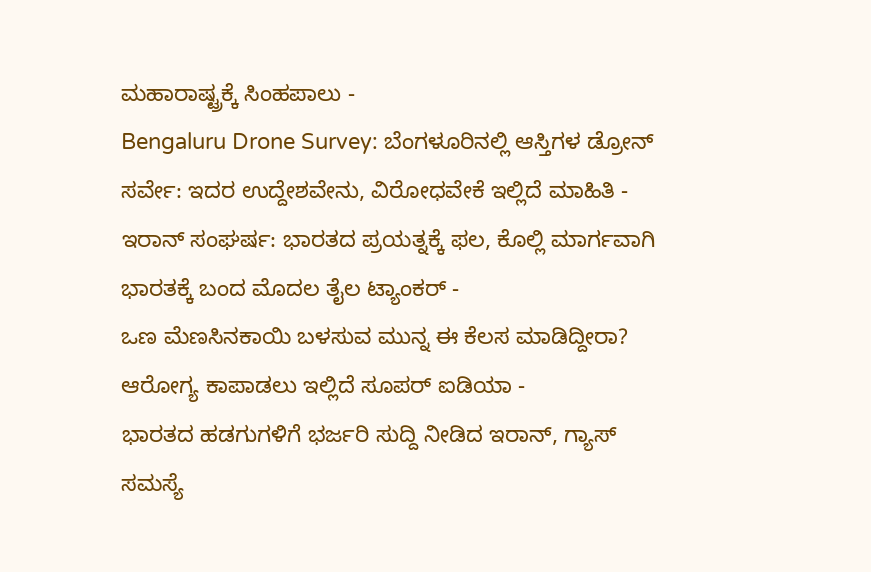ಮಹಾರಾಷ್ಟ್ರಕ್ಕೆ ಸಿಂಹಪಾಲು -
Bengaluru Drone Survey: ಬೆಂಗಳೂರಿನಲ್ಲಿ ಆಸ್ತಿಗಳ ಡ್ರೋನ್ ಸರ್ವೇ: ಇದರ ಉದ್ದೇಶವೇನು, ವಿರೋಧವೇಕೆ ಇಲ್ಲಿದೆ ಮಾಹಿತಿ -
ಇರಾನ್ ಸಂಘರ್ಷ: ಭಾರತದ ಪ್ರಯತ್ನಕ್ಕೆ ಫಲ, ಕೊಲ್ಲಿ ಮಾರ್ಗವಾಗಿ ಭಾರತಕ್ಕೆ ಬಂದ ಮೊದಲ ತೈಲ ಟ್ಯಾಂಕರ್ -
ಒಣ ಮೆಣಸಿನಕಾಯಿ ಬಳಸುವ ಮುನ್ನ ಈ ಕೆಲಸ ಮಾಡಿದ್ದೀರಾ? ಆರೋಗ್ಯ ಕಾಪಾಡಲು ಇಲ್ಲಿದೆ ಸೂಪರ್ ಐಡಿಯಾ -
ಭಾರತದ ಹಡಗುಗಳಿಗೆ ಭರ್ಜರಿ ಸುದ್ದಿ ನೀಡಿದ ಇರಾನ್, ಗ್ಯಾಸ್ ಸಮಸ್ಯೆ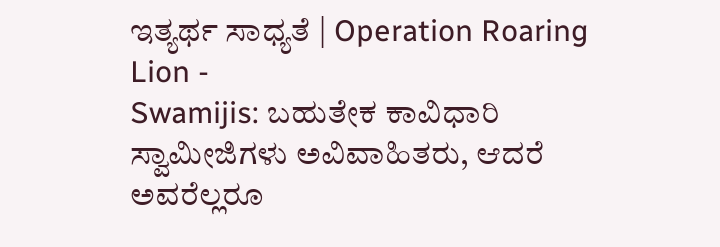ಇತ್ಯರ್ಥ ಸಾಧ್ಯತೆ | Operation Roaring Lion -
Swamijis: ಬಹುತೇಕ ಕಾವಿಧಾರಿ ಸ್ವಾಮೀಜಿಗಳು ಅವಿವಾಹಿತರು, ಆದರೆ ಅವರೆಲ್ಲರೂ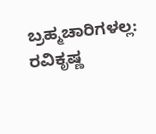ಬ್ರಹ್ಮಚಾರಿಗಳಲ್ಲ: ರವಿಕೃಷ್ಣ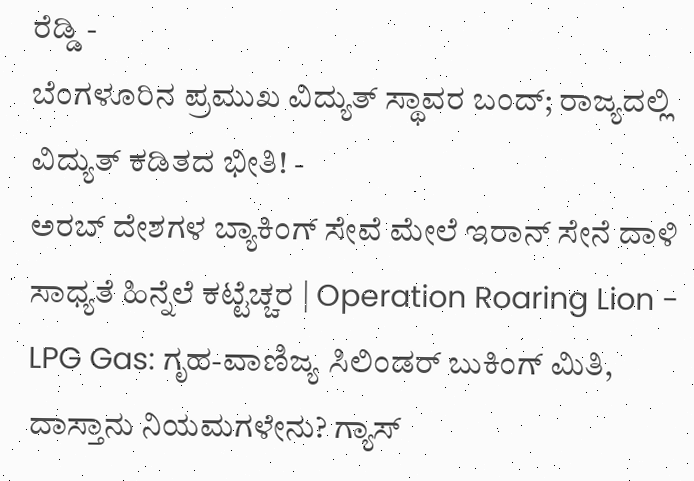ರೆಡ್ಡಿ -
ಬೆಂಗಳೂರಿನ ಪ್ರಮುಖ ವಿದ್ಯುತ್ ಸ್ಥಾವರ ಬಂದ್; ರಾಜ್ಯದಲ್ಲಿ ವಿದ್ಯುತ್ ಕಡಿತದ ಭೀತಿ! -
ಅರಬ್ ದೇಶಗಳ ಬ್ಯಾಕಿಂಗ್ ಸೇವೆ ಮೇಲೆ ಇರಾನ್ ಸೇನೆ ದಾಳಿ ಸಾಧ್ಯತೆ ಹಿನ್ನೆಲೆ ಕಟ್ಟೆಚ್ಚರ | Operation Roaring Lion -
LPG Gas: ಗೃಹ-ವಾಣಿಜ್ಯ ಸಿಲಿಂಡರ್ ಬುಕಿಂಗ್ ಮಿತಿ, ದಾಸ್ತಾನು ನಿಯಮಗಳೇನು? ಗ್ಯಾಸ್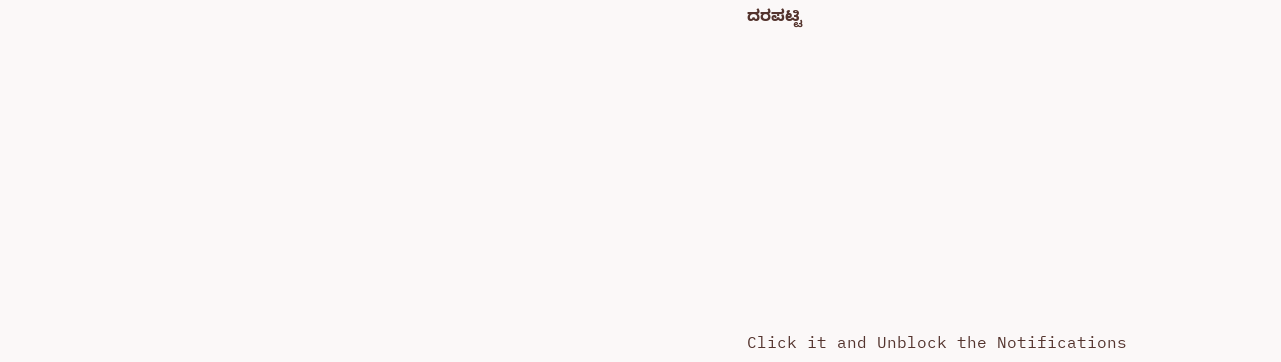ದರಪಟ್ಟಿ












Click it and Unblock the Notifications